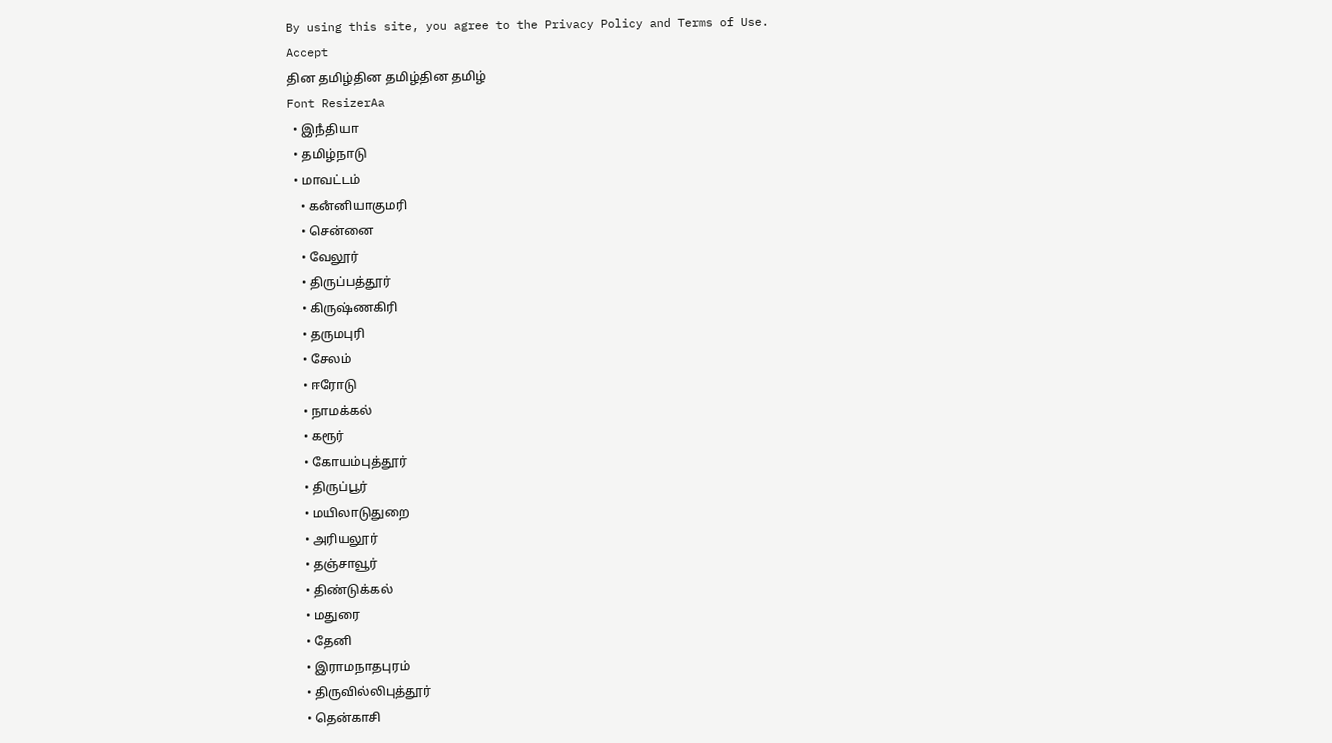By using this site, you agree to the Privacy Policy and Terms of Use.
Accept
தின தமிழ்தின தமிழ்தின தமிழ்
Font ResizerAa
  • இநஂதியா
  • தமிழ்நாடு
  • மாவட்டம்
    • கனஂனியாகுமரி
    • சென்னை
    • வேலூர்
    • திருப்பத்தூர்
    • கிருஷ்ணகிரி
    • தருமபுரி
    • சேலம்
    • ஈரோடு
    • நாமக்கல்
    • கரூர்
    • கோயம்புத்தூர்
    • திருப்பூர்
    • மயிலாடுதுறை
    • அரியலூர்
    • தஞ்சாவூர்
    • திண்டுக்கல்
    • மதுரை
    • தேனி
    • இராமநாதபுரம்
    • திருவில்லிபுத்தூர்
    • தென்காசி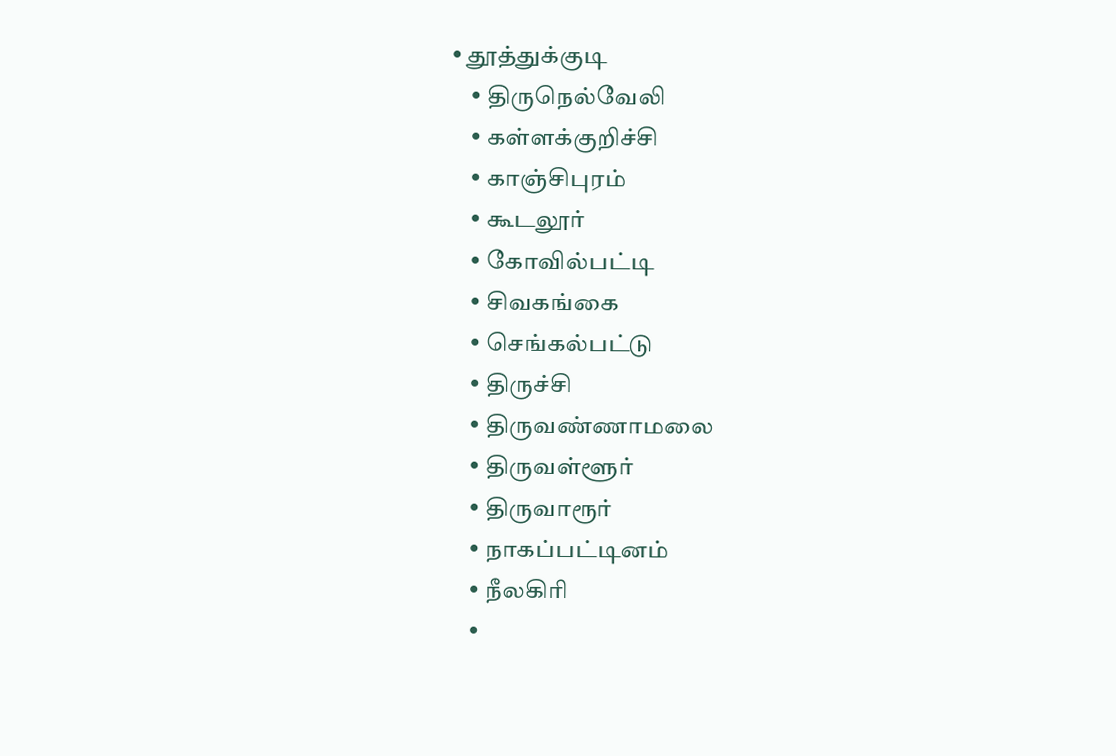• தூத்துக்குடி
    • திருநெல்வேலி
    • கள்ளக்குறிச்சி
    • காஞ்சிபுரம்
    • கூடலூர்
    • கோவில்பட்டி
    • சிவகங்கை
    • செங்கல்பட்டு
    • திருச்சி
    • திருவண்ணாமலை
    • திருவள்ளூர்
    • திருவாரூர்
    • நாகப்பட்டினம்
    • நீலகிரி
    •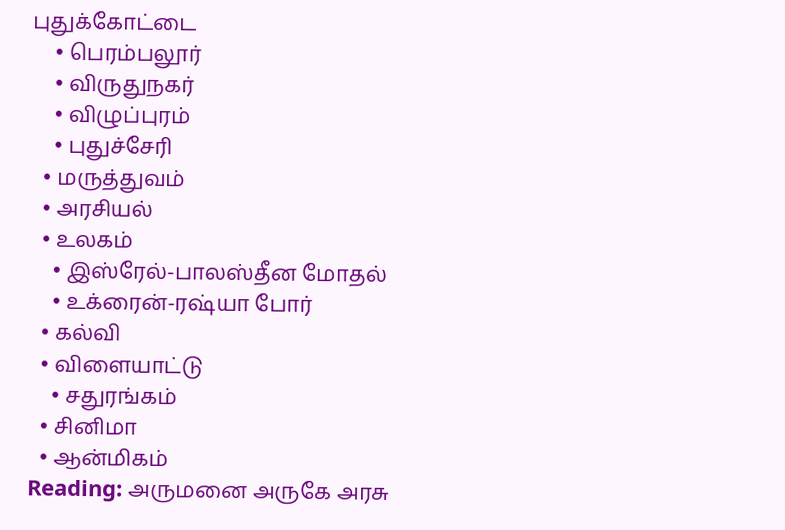புதுக்கோட்டை
    • பெரம்பலூர்
    • விருதுநகர்
    • விழுப்புரம்
    • புதுச்சேரி
  • மருத்துவம்
  • அரசியல்
  • உலகம்
    • இஸ்ரேல்-பாலஸ்தீன மோதல்
    • உக்ரைன்-ரஷ்யா போர்
  • கல்வி
  • விளையாட்டு
    • சதுரங்கம்
  • சினிமா
  • ஆன்மிகம்
Reading: அருமனை அருகே அரசு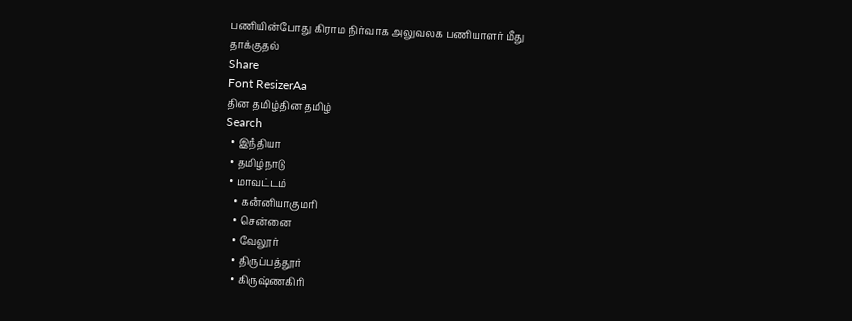பணியின்போது கிராம நிர்வாக அலுவலக பணியாளர் மீது தாக்குதல்
Share
Font ResizerAa
தின தமிழ்தின தமிழ்
Search
  • இநஂதியா
  • தமிழ்நாடு
  • மாவட்டம்
    • கனஂனியாகுமரி
    • சென்னை
    • வேலூர்
    • திருப்பத்தூர்
    • கிருஷ்ணகிரி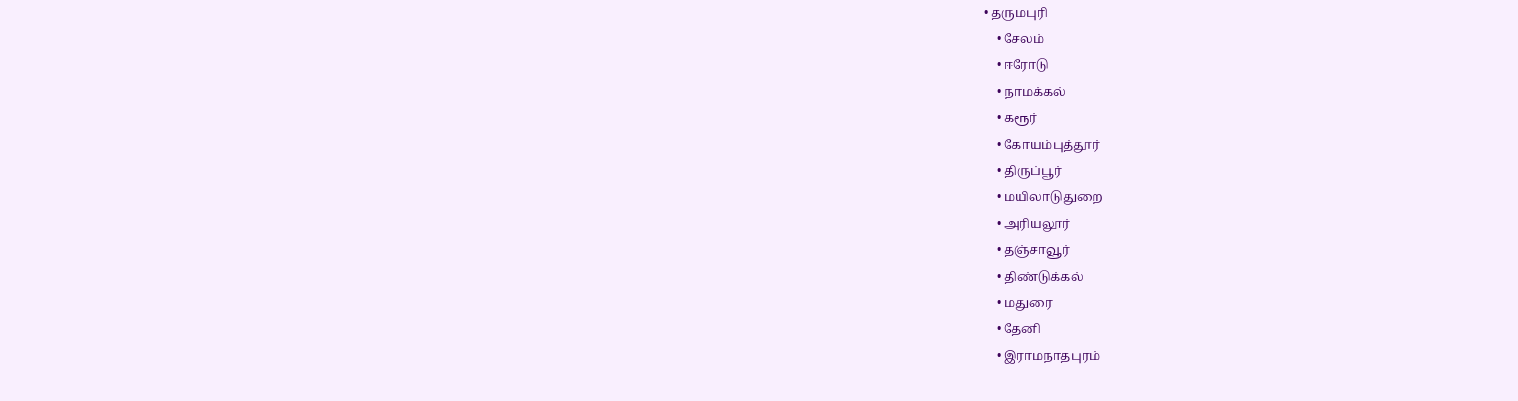• தருமபுரி
    • சேலம்
    • ஈரோடு
    • நாமக்கல்
    • கரூர்
    • கோயம்புத்தூர்
    • திருப்பூர்
    • மயிலாடுதுறை
    • அரியலூர்
    • தஞ்சாவூர்
    • திண்டுக்கல்
    • மதுரை
    • தேனி
    • இராமநாதபுரம்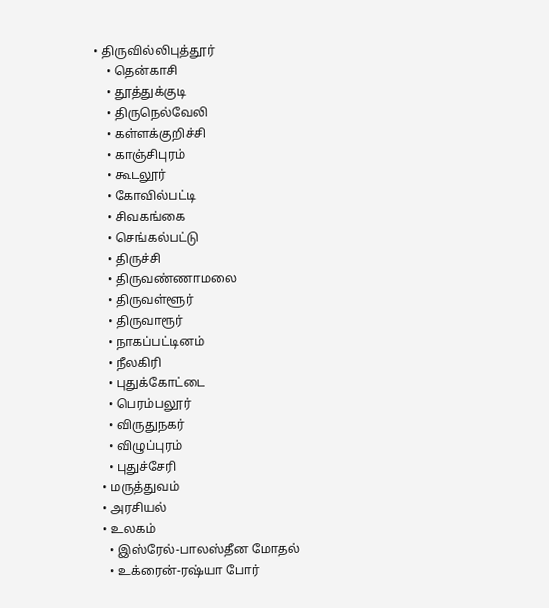• திருவில்லிபுத்தூர்
    • தென்காசி
    • தூத்துக்குடி
    • திருநெல்வேலி
    • கள்ளக்குறிச்சி
    • காஞ்சிபுரம்
    • கூடலூர்
    • கோவில்பட்டி
    • சிவகங்கை
    • செங்கல்பட்டு
    • திருச்சி
    • திருவண்ணாமலை
    • திருவள்ளூர்
    • திருவாரூர்
    • நாகப்பட்டினம்
    • நீலகிரி
    • புதுக்கோட்டை
    • பெரம்பலூர்
    • விருதுநகர்
    • விழுப்புரம்
    • புதுச்சேரி
  • மருத்துவம்
  • அரசியல்
  • உலகம்
    • இஸ்ரேல்-பாலஸ்தீன மோதல்
    • உக்ரைன்-ரஷ்யா போர்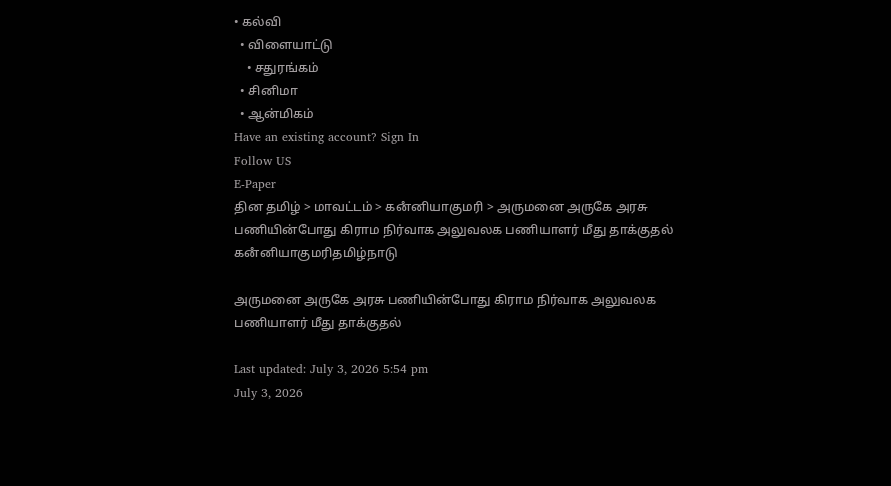• கல்வி
  • விளையாட்டு
    • சதுரங்கம்
  • சினிமா
  • ஆன்மிகம்
Have an existing account? Sign In
Follow US
E-Paper
தின தமிழ் > மாவட்டம் > கனஂனியாகுமரி > அருமனை அருகே அரசு பணியின்போது கிராம நிர்வாக அலுவலக பணியாளர் மீது தாக்குதல்
கனஂனியாகுமரிதமிழ்நாடு

அருமனை அருகே அரசு பணியின்போது கிராம நிர்வாக அலுவலக பணியாளர் மீது தாக்குதல்

Last updated: July 3, 2026 5:54 pm
July 3, 2026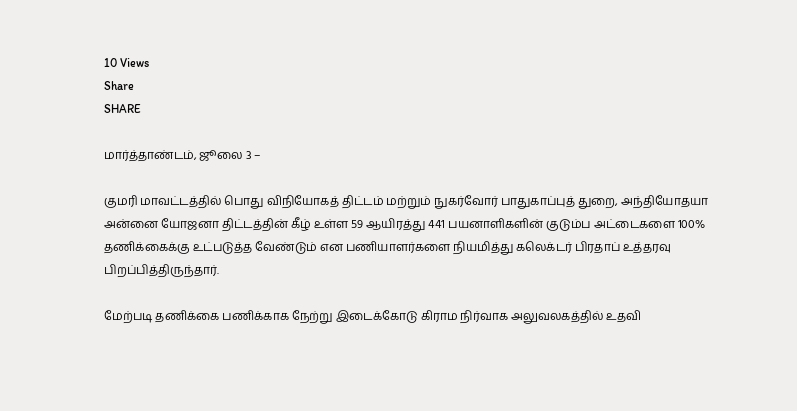10 Views
Share
SHARE

மார்த்தாண்டம், ஜூலை 3 –

குமரி மாவட்டத்தில் பொது விநியோகத் திட்டம் மற்றும் நுகர்வோர் பாதுகாப்புத் துறை, அந்தியோதயா அன்னை யோஜனா திட்டத்தின் கீழ் உள்ள 59 ஆயிரத்து 441 பயனாளிகளின் குடும்ப அட்டைகளை 100% தணிக்கைக்கு உட்படுத்த வேண்டும் என பணியாளர்களை நியமித்து கலெக்டர் பிரதாப் உத்தரவு பிறப்பித்திருந்தார்.

மேற்படி தணிக்கை பணிக்காக நேற்று இடைக்கோடு கிராம நிர்வாக அலுவலகத்தில் உதவி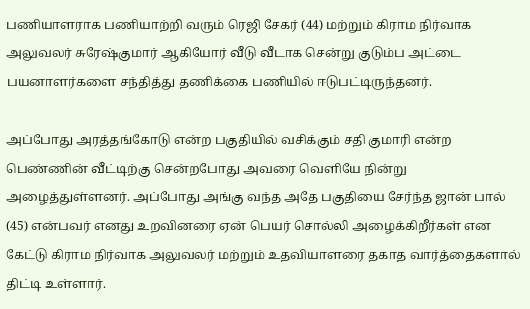பணியாளராக பணியாற்றி வரும் ரெஜி சேகர் (44) மற்றும் கிராம நிர்வாக அலுவலர் சுரேஷ்குமார் ஆகியோர் வீடு வீடாக சென்று குடும்ப அட்டை பயனாளர்களை சந்தித்து தணிக்கை பணியில் ஈடுபட்டிருந்தனர்.

அப்போது அரத்தங்கோடு என்ற பகுதியில் வசிக்கும் சதி குமாரி என்ற பெண்ணின் வீட்டிற்கு சென்றபோது அவரை வெளியே நின்று அழைத்துள்ளனர். அப்போது அங்கு வந்த அதே பகுதியை சேர்ந்த ஜான் பால் (45) என்பவர் எனது உறவினரை ஏன் பெயர் சொல்லி அழைக்கிறீர்கள் என கேட்டு கிராம நிர்வாக அலுவலர் மற்றும் உதவியாளரை தகாத வார்த்தைகளால் திட்டி உள்ளார்.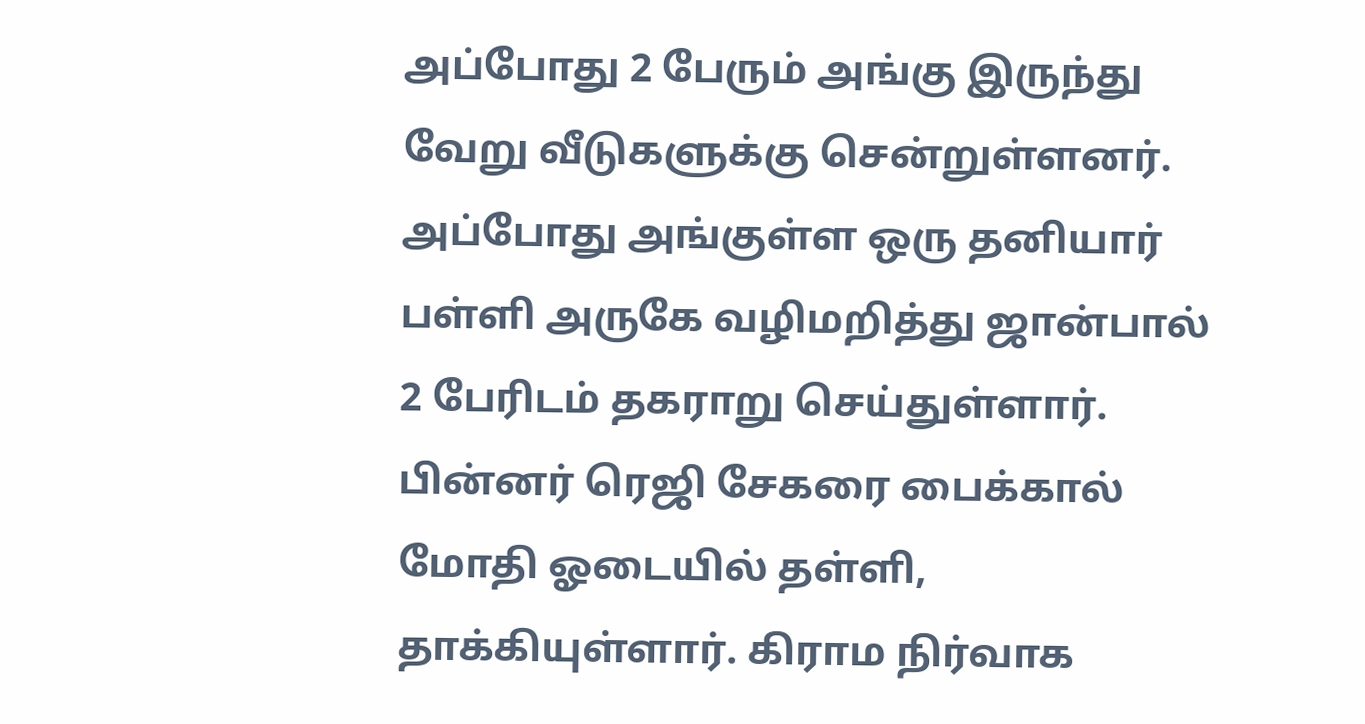அப்போது 2 பேரும் அங்கு இருந்து வேறு வீடுகளுக்கு சென்றுள்ளனர். அப்போது அங்குள்ள ஒரு தனியார் பள்ளி அருகே வழிமறித்து ஜான்பால் 2 பேரிடம் தகராறு செய்துள்ளார். பின்னர் ரெஜி சேகரை பைக்கால் மோதி ஓடையில் தள்ளி, தாக்கியுள்ளார். கிராம நிர்வாக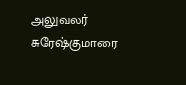அலுவலர் சுரேஷ்குமாரை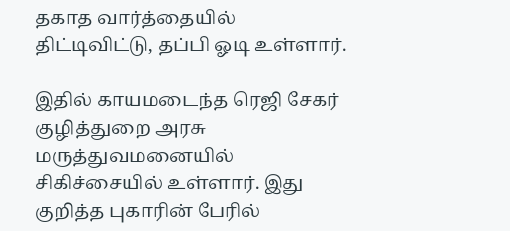தகாத வார்த்தையில் திட்டிவிட்டு, தப்பி ஓடி உள்ளார்.

இதில் காயமடைந்த ரெஜி சேகர் குழித்துறை அரசு மருத்துவமனையில் சிகிச்சையில் உள்ளார். இது குறித்த புகாரின் பேரில்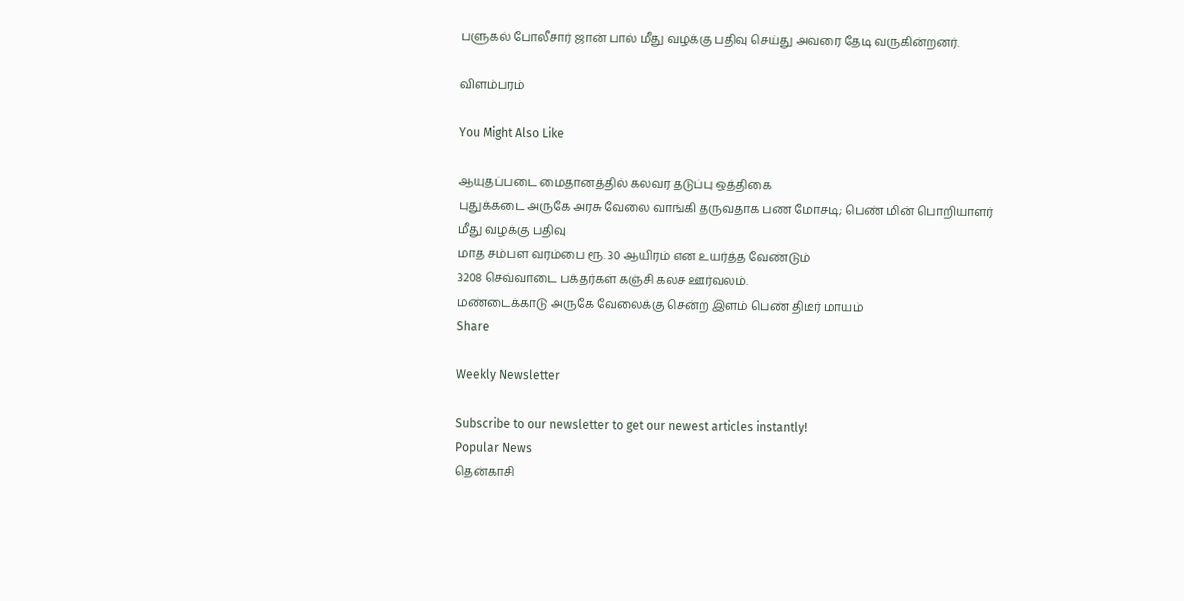பளுகல் போலீசார் ஜான் பால் மீது வழக்கு பதிவு செய்து அவரை தேடி வருகின்றனர்.

விளம்பரம்

You Might Also Like

ஆயுதப்படை மைதானத்தில் கலவர தடுப்பு ஒத்திகை
புதுக்கடை அருகே அரசு வேலை வாங்கி தருவதாக பண மோசடி; பெண் மின் பொறியாளர் மீது வழக்கு பதிவு
மாத சம்பள வரம்பை ரூ. 30 ஆயிரம் என உயர்த்த வேண்டும்
3208 செவ்வாடை பக்தர்கள் கஞ்சி கலச ஊர்வலம்.
மண்டைக்காடு அருகே வேலைக்கு சென்ற இளம் பெண் திடீர் மாயம்
Share

Weekly Newsletter

Subscribe to our newsletter to get our newest articles instantly!
Popular News
தென்காசி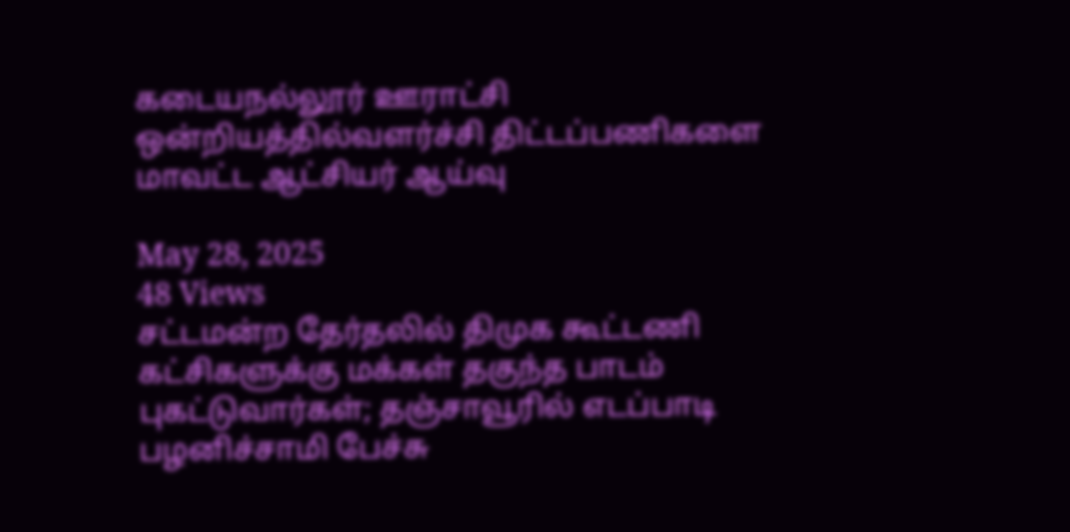கடையநல்லூர் ஊராட்சி ஒன்றியத்தில்வளர்ச்சி திட்டப்பணிகளை மாவட்ட ஆட்சியர் ஆய்வு

May 28, 2025
48 Views
சட்டமன்ற தேர்தலில் திமுக கூட்டணி கட்சிகளுக்கு மக்கள் தகுந்த பாடம் புகட்டுவார்கள்; தஞ்சாவூரில் எடப்பாடி பழனிச்சாமி பேச்சு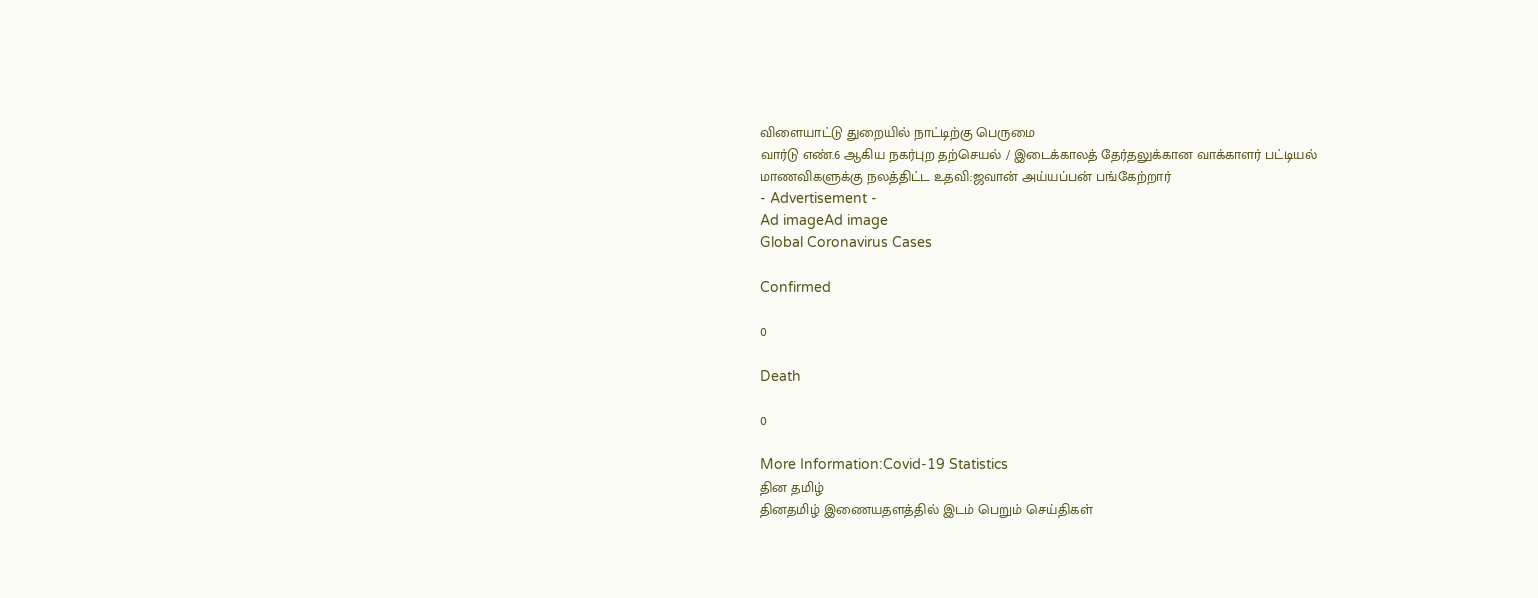விளையாட்டு துறையில் நாட்டிற்கு பெருமை
வார்டு எண்.6 ஆகிய நகர்புற தற்செயல் / இடைக்காலத் தேர்தலுக்கான வாக்காளர் பட்டியல்
மாணவிகளுக்கு நலத்திட்ட உதவி:ஜவான் அய்யப்பன் பங்கேற்றார்
- Advertisement -
Ad imageAd image
Global Coronavirus Cases

Confirmed

0

Death

0

More Information:Covid-19 Statistics
தின தமிழ்
தினதமிழ் இணையதளத்தில் இடம் பெறும் செய்திகள்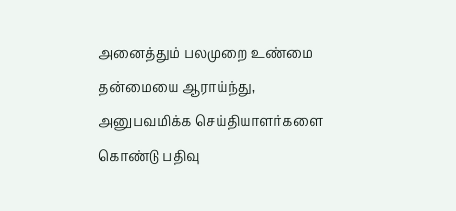அனைத்தும் பலமுறை உண்மை தன்மையை ஆராய்ந்து, அனுபவமிக்க செய்தியாளர்களை கொண்டு பதிவு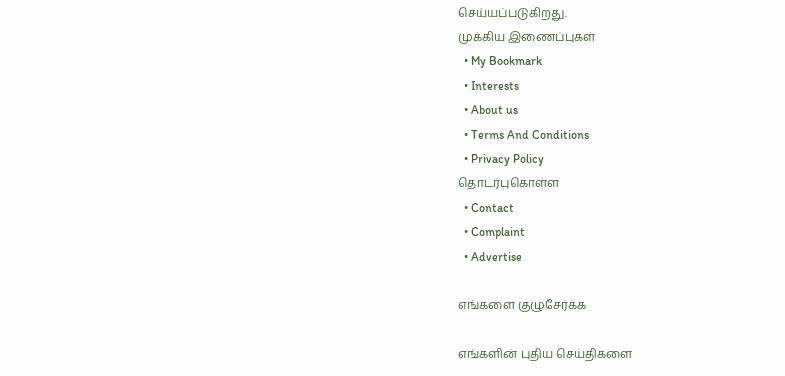செய்யப்படுகிறது.
முக்கிய இணைப்புகள்
  • My Bookmark
  • Interests
  • About us
  • Terms And Conditions
  • Privacy Policy
தொடர்புகொள்ள
  • Contact
  • Complaint
  • Advertise

எங்களை குழுசேர்க்க

எங்களின் புதிய செய்திகளை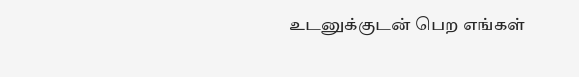உடனுக்குடன் பெற எங்கள்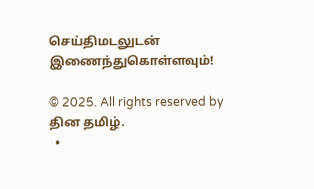செய்திமடலுடன் இணைந்துகொள்ளவும்!

© 2025. All rights reserved by தின தமிழ்.
  •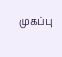முகப்பு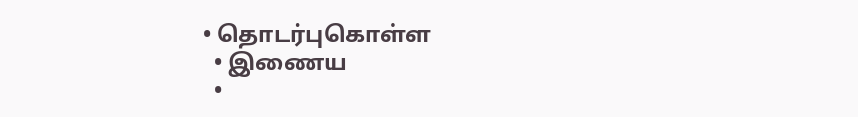• தொடர்புகொள்ள
  • இணைய
  •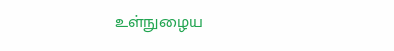உள்நுழைய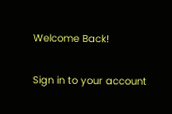Welcome Back!

Sign in to your account